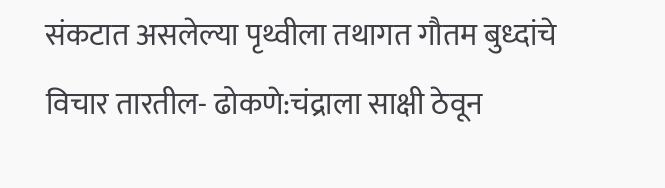संकटात असलेल्या पृथ्वीला तथागत गौतम बुध्दांचे विचार तारतील- ढोकणे:चंद्राला साक्षी ठेवून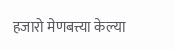हजारो मेणबत्त्या केल्या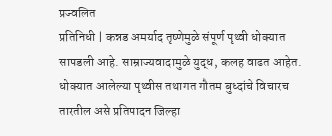प्रज्वलित
प्रतिनिधी | कन्नड अमर्याद तृष्णेमुळे संपूर्ण पृथ्वी धोक्यात सापडली आहे. साम्राज्यवादामुळे युद्ध, कलह वाढत आहेत. धोक्यात आलेल्या पृथ्वीस तथागत गौतम बुध्दांचे विचारच तारतील असे प्रतिपादन जिल्हा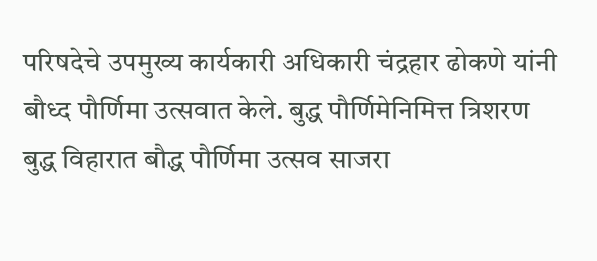परिषदेचे उपमुख्य कार्यकारी अधिकारी चंद्रहार ढोकणे यांनी बौध्द पौर्णिमा उत्सवात केले. बुद्ध पौर्णिमेनिमित्त त्रिशरण बुद्ध विहारात बौद्ध पौर्णिमा उत्सव साजरा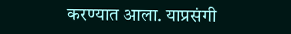करण्यात आला. याप्रसंगी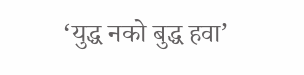‘युद्ध नको बुद्ध हवा’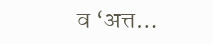व ‘अत्त…